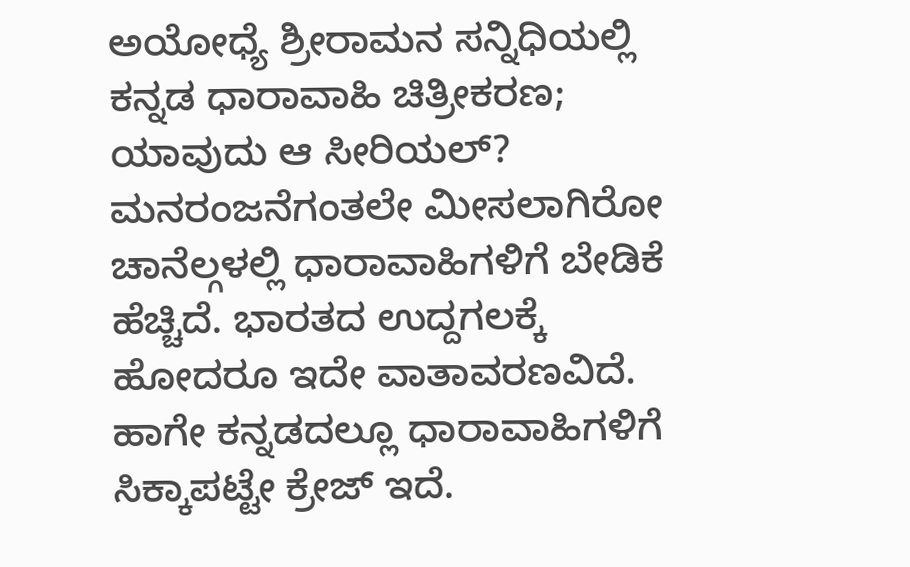ಅಯೋಧ್ಯೆ ಶ್ರೀರಾಮನ ಸನ್ನಿಧಿಯಲ್ಲಿ ಕನ್ನಡ ಧಾರಾವಾಹಿ ಚಿತ್ರೀಕರಣ; ಯಾವುದು ಆ ಸೀರಿಯಲ್?
ಮನರಂಜನೆಗಂತಲೇ ಮೀಸಲಾಗಿರೋ ಚಾನೆಲ್ಗಳಲ್ಲಿ ಧಾರಾವಾಹಿಗಳಿಗೆ ಬೇಡಿಕೆ ಹೆಚ್ಚಿದೆ. ಭಾರತದ ಉದ್ದಗಲಕ್ಕೆ ಹೋದರೂ ಇದೇ ವಾತಾವರಣವಿದೆ. ಹಾಗೇ ಕನ್ನಡದಲ್ಲೂ ಧಾರಾವಾಹಿಗಳಿಗೆ ಸಿಕ್ಕಾಪಟ್ಟೇ ಕ್ರೇಜ್ ಇದೆ.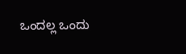ಒಂದಲ್ಲ ಒಂದು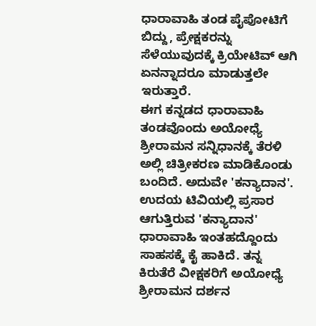ಧಾರಾವಾಹಿ ತಂಡ ಪೈಪೋಟಿಗೆ ಬಿದ್ದು, ಪ್ರೇಕ್ಷಕರನ್ನು ಸೆಳೆಯುವುದಕ್ಕೆ ಕ್ರಿಯೇಟಿವ್ ಆಗಿ ಏನನ್ನಾದರೂ ಮಾಡುತ್ತಲೇ ಇರುತ್ತಾರೆ.
ಈಗ ಕನ್ನಡದ ಧಾರಾವಾಹಿ ತಂಡವೊಂದು ಅಯೋಧ್ಯೆ ಶ್ರೀರಾಮನ ಸನ್ನಿಧಾನಕ್ಕೆ ತೆರಳಿ ಅಲ್ಲಿ ಚಿತ್ರೀಕರಣ ಮಾಡಿಕೊಂಡು ಬಂದಿದೆ. ಅದುವೇ 'ಕನ್ಯಾದಾನ'. ಉದಯ ಟಿವಿಯಲ್ಲಿ ಪ್ರಸಾರ ಆಗುತ್ತಿರುವ 'ಕನ್ಯಾದಾನ' ಧಾರಾವಾಹಿ ಇಂತಹದ್ದೊಂದು ಸಾಹಸಕ್ಕೆ ಕೈ ಹಾಕಿದೆ. ತನ್ನ ಕಿರುತೆರೆ ವೀಕ್ಷಕರಿಗೆ ಅಯೋಧ್ಯೆ ಶ್ರೀರಾಮನ ದರ್ಶನ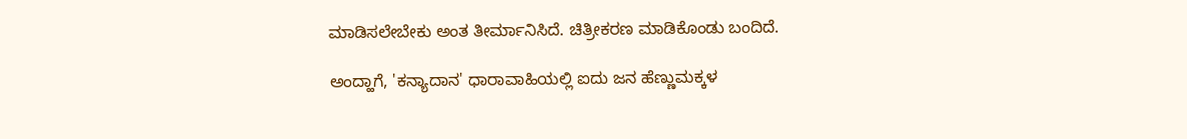ಮಾಡಿಸಲೇಬೇಕು ಅಂತ ತೀರ್ಮಾನಿಸಿದೆ. ಚಿತ್ರೀಕರಣ ಮಾಡಿಕೊಂಡು ಬಂದಿದೆ.

ಅಂದ್ಹಾಗೆ, 'ಕನ್ಯಾದಾನ' ಧಾರಾವಾಹಿಯಲ್ಲಿ ಐದು ಜನ ಹೆಣ್ಣುಮಕ್ಕಳ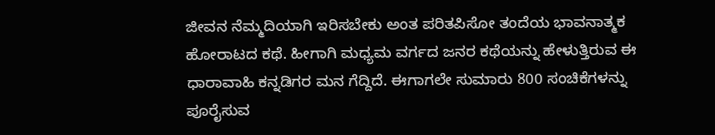ಜೀವನ ನೆಮ್ಮದಿಯಾಗಿ ಇರಿಸಬೇಕು ಅಂತ ಪರಿತಪಿಸೋ ತಂದೆಯ ಭಾವನಾತ್ಮಕ ಹೋರಾಟದ ಕಥೆ. ಹೀಗಾಗಿ ಮಧ್ಯಮ ವರ್ಗದ ಜನರ ಕಥೆಯನ್ನು ಹೇಳುತ್ತಿರುವ ಈ ಧಾರಾವಾಹಿ ಕನ್ನಡಿಗರ ಮನ ಗೆದ್ದಿದೆ. ಈಗಾಗಲೇ ಸುಮಾರು 800 ಸಂಚಿಕೆಗಳನ್ನು ಪೂರೈಸುವ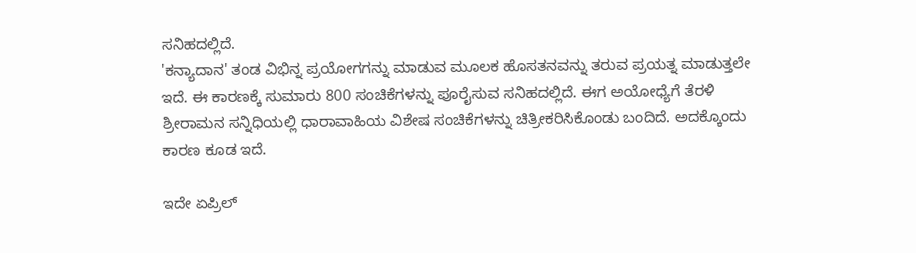ಸನಿಹದಲ್ಲಿದೆ.
'ಕನ್ಯಾದಾನ' ತಂಡ ವಿಭಿನ್ನ ಪ್ರಯೋಗಗನ್ನು ಮಾಡುವ ಮೂಲಕ ಹೊಸತನವನ್ನು ತರುವ ಪ್ರಯತ್ನ ಮಾಡುತ್ತಲೇ ಇದೆ. ಈ ಕಾರಣಕ್ಕೆ ಸುಮಾರು 800 ಸಂಚಿಕೆಗಳನ್ನು ಪೂರೈಸುವ ಸನಿಹದಲ್ಲಿದೆ. ಈಗ ಅಯೋಧ್ಯೆಗೆ ತೆರಳಿ ಶ್ರೀರಾಮನ ಸನ್ನಿಧಿಯಲ್ಲಿ ಧಾರಾವಾಹಿಯ ವಿಶೇಷ ಸಂಚಿಕೆಗಳನ್ನು ಚಿತ್ರೀಕರಿಸಿಕೊಂಡು ಬಂದಿದೆ. ಅದಕ್ಕೊಂದು ಕಾರಣ ಕೂಡ ಇದೆ.

ಇದೇ ಏಪ್ರಿಲ್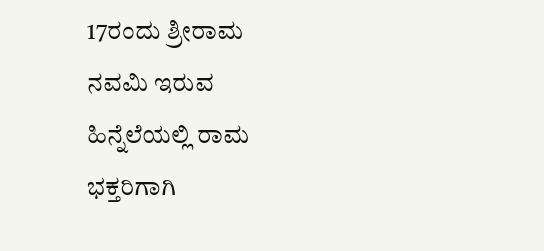17ರಂದು ಶ್ರೀರಾಮ ನವಮಿ ಇರುವ ಹಿನ್ನೆಲೆಯಲ್ಲಿ ರಾಮ ಭಕ್ತರಿಗಾಗಿ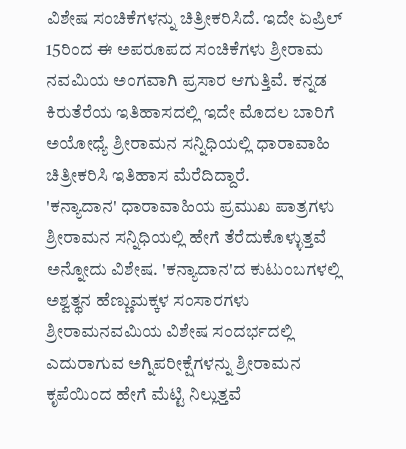ವಿಶೇಷ ಸಂಚಿಕೆಗಳನ್ನು ಚಿತ್ರೀಕರಿಸಿದೆ. ಇದೇ ಏಪ್ರಿಲ್ 15ರಿಂದ ಈ ಅಪರೂಪದ ಸಂಚಿಕೆಗಳು ಶ್ರೀರಾಮ ನವಮಿಯ ಅಂಗವಾಗಿ ಪ್ರಸಾರ ಆಗುತ್ತಿವೆ. ಕನ್ನಡ ಕಿರುತೆರೆಯ ಇತಿಹಾಸದಲ್ಲಿ ಇದೇ ಮೊದಲ ಬಾರಿಗೆ ಅಯೋಧ್ಯೆ ಶ್ರೀರಾಮನ ಸನ್ನಿಧಿಯಲ್ಲಿ ಧಾರಾವಾಹಿ ಚಿತ್ರೀಕರಿಸಿ ಇತಿಹಾಸ ಮೆರೆದಿದ್ದಾರೆ.
'ಕನ್ಯಾದಾನ' ಧಾರಾವಾಹಿಯ ಪ್ರಮುಖ ಪಾತ್ರಗಳು ಶ್ರೀರಾಮನ ಸನ್ನಿಧಿಯಲ್ಲಿ ಹೇಗೆ ತೆರೆದುಕೊಳ್ಳುತ್ತವೆ ಅನ್ನೋದು ವಿಶೇಷ. 'ಕನ್ಯಾದಾನ'ದ ಕುಟುಂಬಗಳಲ್ಲಿ ಅಶ್ವತ್ಥನ ಹೆಣ್ಣುಮಕ್ಕಳ ಸಂಸಾರಗಳು ಶ್ರೀರಾಮನವಮಿಯ ವಿಶೇಷ ಸಂದರ್ಭದಲ್ಲಿ ಎದುರಾಗುವ ಅಗ್ನಿಪರೀಕ್ಷೆಗಳನ್ನು ಶ್ರೀರಾಮನ ಕೃಪೆಯಿಂದ ಹೇಗೆ ಮೆಟ್ಟಿ ನಿಲ್ಲುತ್ತವೆ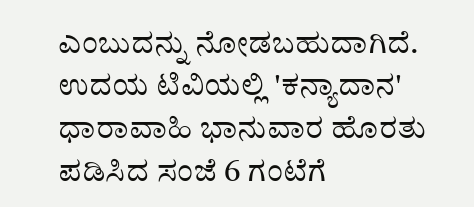ಎಂಬುದನ್ನು ನೋಡಬಹುದಾಗಿದೆ. ಉದಯ ಟಿವಿಯಲ್ಲಿ 'ಕನ್ಯಾದಾನ' ಧಾರಾವಾಹಿ ಭಾನುವಾರ ಹೊರತು ಪಡಿಸಿದ ಸಂಜೆ 6 ಗಂಟೆಗೆ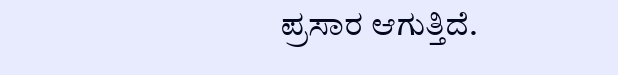ಪ್ರಸಾರ ಆಗುತ್ತಿದೆ.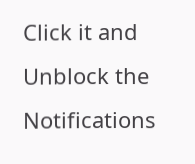Click it and Unblock the Notifications